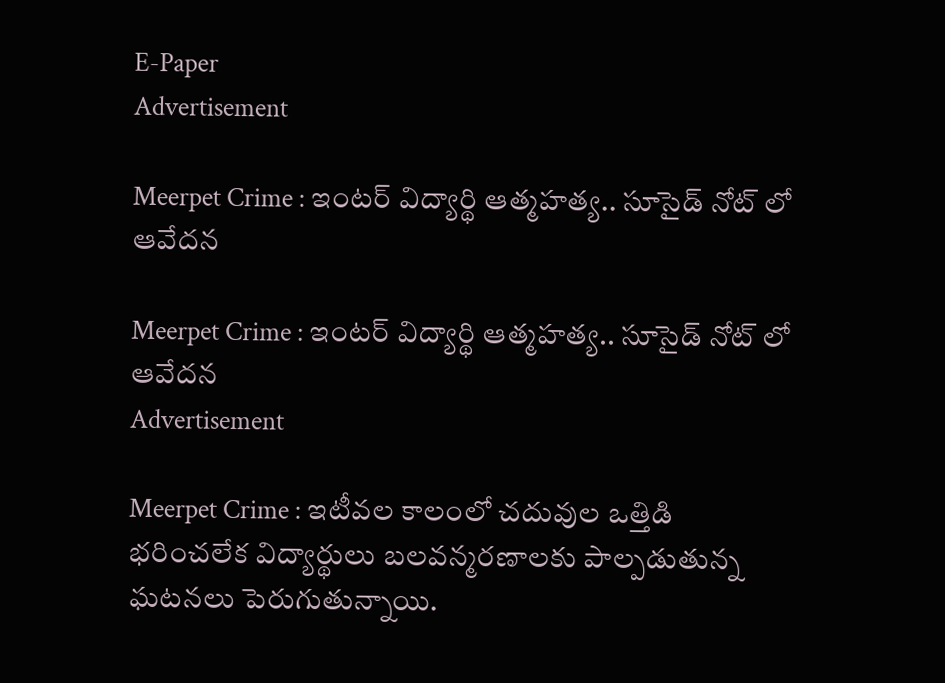E-Paper
Advertisement

Meerpet Crime : ఇంటర్ విద్యార్థి ఆత్మహత్య.. సూసైడ్ నోట్ లో ఆవేదన

Meerpet Crime : ఇంటర్ విద్యార్థి ఆత్మహత్య.. సూసైడ్ నోట్ లో ఆవేదన
Advertisement

Meerpet Crime : ఇటీవల కాలంలో చదువుల ఒత్తిడి భరించలేక విద్యార్థులు బలవన్మరణాలకు పాల్పడుతున్న ఘటనలు పెరుగుతున్నాయి.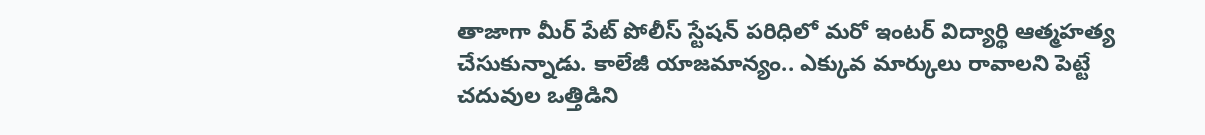తాజాగా మీర్ పేట్ పోలీస్ స్టేషన్ పరిధిలో మరో ఇంటర్ విద్యార్థి ఆత్మహత్య చేసుకున్నాడు. కాలేజీ యాజమాన్యం.. ఎక్కువ మార్కులు రావాలని పెట్టే చదువుల ఒత్తిడిని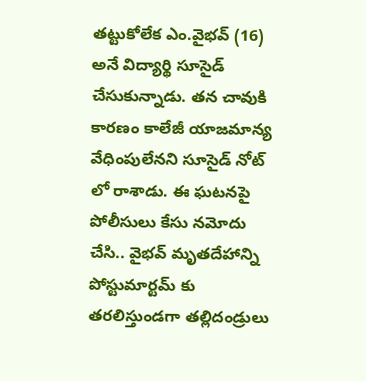తట్టుకోలేక ఎం.వైభవ్ (16) అనే విద్యార్థి సూసైడ్ చేసుకున్నాడు. తన చావుకి కారణం కాలేజీ యాజమాన్య వేధింపులేనని సూసైడ్ నోట్ లో రాశాడు. ఈ ఘటనపై పోలీసులు కేసు నమోదు చేసి.. వైభవ్ మృతదేహాన్ని పోస్టుమార్టమ్ కు తరలిస్తుండగా తల్లిదండ్రులు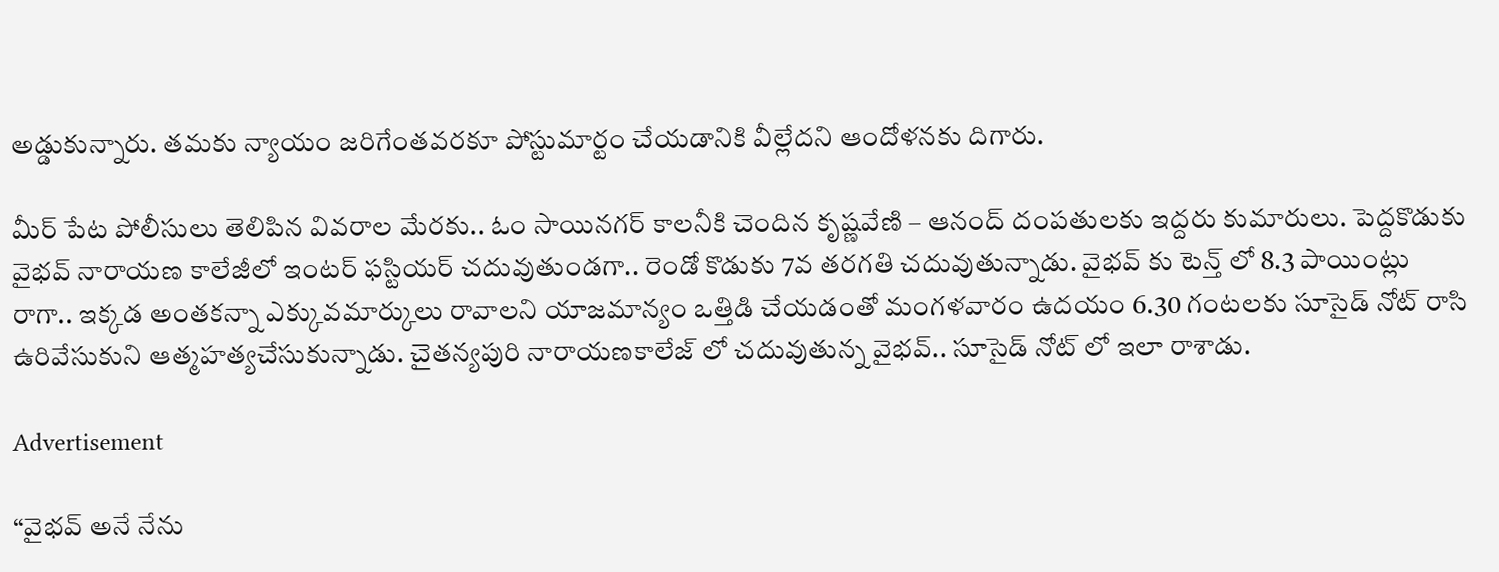అడ్డుకున్నారు. తమకు న్యాయం జరిగేంతవరకూ పోస్టుమార్టం చేయడానికి వీల్లేదని ఆందోళనకు దిగారు.

మీర్ పేట పోలీసులు తెలిపిన వివరాల మేరకు.. ఓం సాయినగర్ కాలనీకి చెందిన కృష్ణవేణి – ఆనంద్ దంపతులకు ఇద్దరు కుమారులు. పెద్దకొడుకు వైభవ్ నారాయణ కాలేజీలో ఇంటర్ ఫస్టియర్ చదువుతుండగా.. రెండో కొడుకు 7వ తరగతి చదువుతున్నాడు. వైభవ్ కు టెన్త్ లో 8.3 పాయింట్లు రాగా.. ఇక్కడ అంతకన్నా ఎక్కువమార్కులు రావాలని యాజమాన్యం ఒత్తిడి చేయడంతో మంగళవారం ఉదయం 6.30 గంటలకు సూసైడ్ నోట్ రాసి ఉరివేసుకుని ఆత్మహత్యచేసుకున్నాడు. చైతన్యపురి నారాయణకాలేజ్ లో చదువుతున్న వైభవ్.. సూసైడ్ నోట్ లో ఇలా రాశాడు.

Advertisement

“వైభవ్ అనే నేను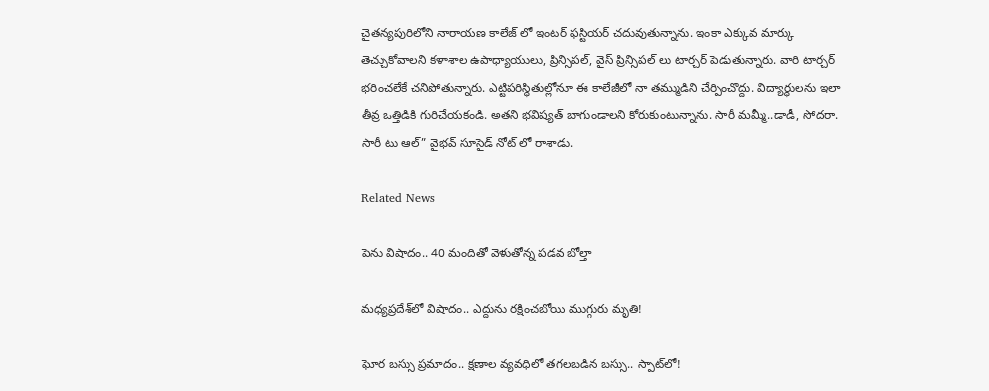చైతన్యపురిలోని నారాయణ కాలేజ్ లో ఇంటర్ ఫస్టియర్ చదువుతున్నాను. ఇంకా ఎక్కువ మార్కు తెచ్చుకోవాలని కళాశాల ఉపాధ్యాయులు, ప్రిన్సిపల్, వైస్ ప్రిన్సిపల్ లు టార్చర్ పెడుతున్నారు. వారి టార్చర్ భరించలేకే చనిపోతున్నారు. ఎట్టిపరిస్థితుల్లోనూ ఈ కాలేజీలో నా తమ్ముడిని చేర్పించొద్దు. విద్యార్థులను ఇలా తీవ్ర ఒత్తిడికి గురిచేయకండి. అతని భవిష్యత్ బాగుండాలని కోరుకుంటున్నాను. సారీ మమ్మీ..డాడీ, సోదరా. సారీ టు ఆల్” వైభవ్ సూసైడ్ నోట్ లో రాశాడు.

Related News

పెను విషాదం.. 40 మందితో వెళుతోన్న ప‌డ‌వ బోల్తా

మధ్యప్రదేశ్‌లో విషాదం.. ఎద్దును రక్షించబోయి ముగ్గురు మృతి!

ఘోర బస్సు ప్రమాదం.. క్షణాల వ్యవధిలో తగలబడిన బస్సు.. స్పాట్‌లో!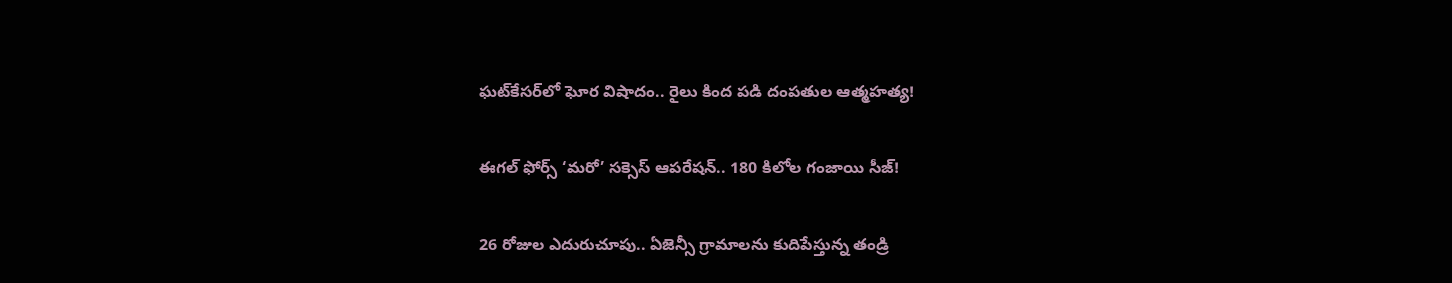ఘట్‌కేసర్‌లో ఘోర విషాదం.. రైలు కింద పడి దంపతుల ఆత్మహత్య!

ఈగల్ ఫోర్స్ ‘మరో’ సక్సెస్ ఆపరేషన్.. 180 కిలోల గంజాయి సీజ్!

26 రోజుల ఎదురుచూపు.. ఏజెన్సీ గ్రామాలను కుదిపేస్తున్న తండ్రి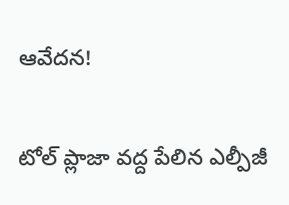ఆవేదన!

టోల్ ప్లాజా వద్ద పేలిన ఎల్పీజీ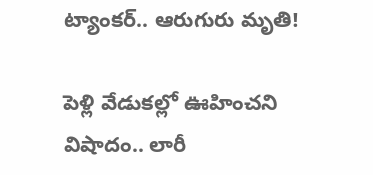ట్యాంకర్.. ఆరుగురు మృతి!

పెళ్లి వేడుకల్లో ఊహించని విషాదం.. లారీ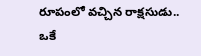రూపంలో వచ్చిన రాక్షసుడు.. ఒకే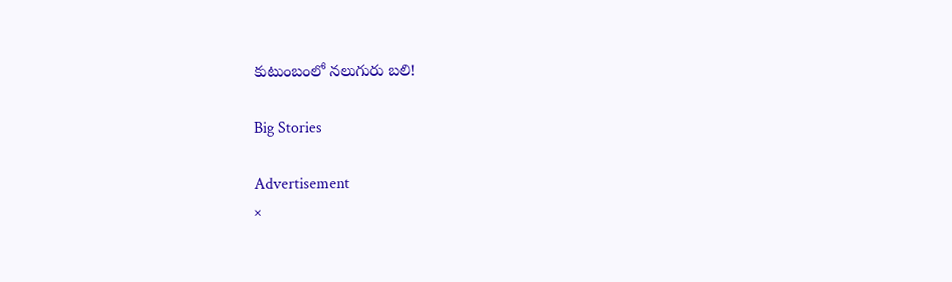కుటుంబంలో నలుగురు బలి!

Big Stories

Advertisement
×